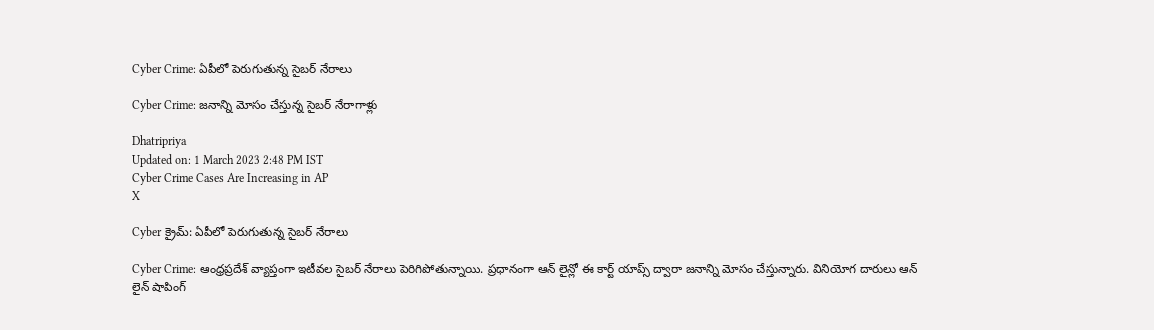Cyber Crime: ఏపీలో పెరుగుతున్న సైబర్ నేరాలు

Cyber Crime: జనాన్ని మోసం చేస్తున్న సైబర్ నేరాగాళ్లు

Dhatripriya
Updated on: 1 March 2023 2:48 PM IST
Cyber Crime Cases Are Increasing in AP
X

Cyber క్రైమ్: ఏపీలో పెరుగుతున్న సైబర్ నేరాలు

Cyber Crime: ఆంధ్రప్రదేశ్ వ్యాప్తంగా ఇటీవల సైబర్ నేరాలు పెరిగిపోతున్నాయి. ప్రధానంగా ఆన్ లైన్లో ఈ కార్ట్ యాప్స్ ద్వారా జనాన్ని మోసం చేస్తున్నారు. వినియోగ దారులు ఆన్ లైన్ షాపింగ్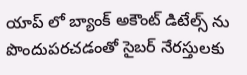యాప్ లో బ్యాంక్ అకౌంట్ డిటేల్స్ ను పొందుపరచడంతో సైబర్ నేరస్తులకు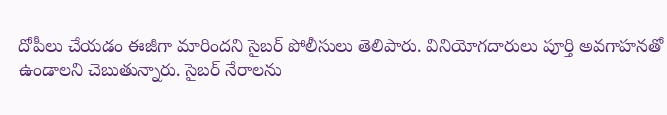దోపీలు చేయడం ఈజీగా మారిందని సైబర్ పోలీసులు తెలిపారు. వినియోగదారులు పూర్తి అవగాహనతో ఉండాలని చెబుతున్నారు. సైబర్ నేరాలను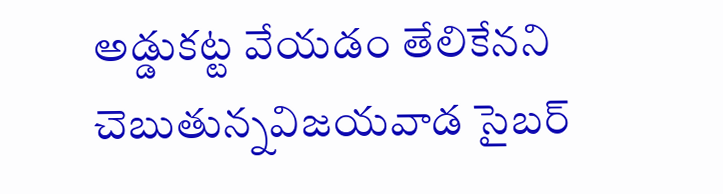అడ్డుకట్ట వేయడం తేలికేనని చెబుతున్నవిజయవాడ సైబర్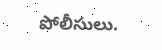పోలీసులు.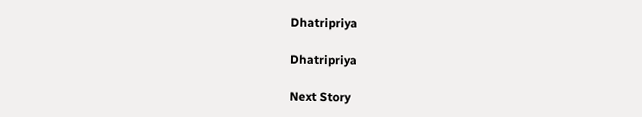Dhatripriya

Dhatripriya

Next Story